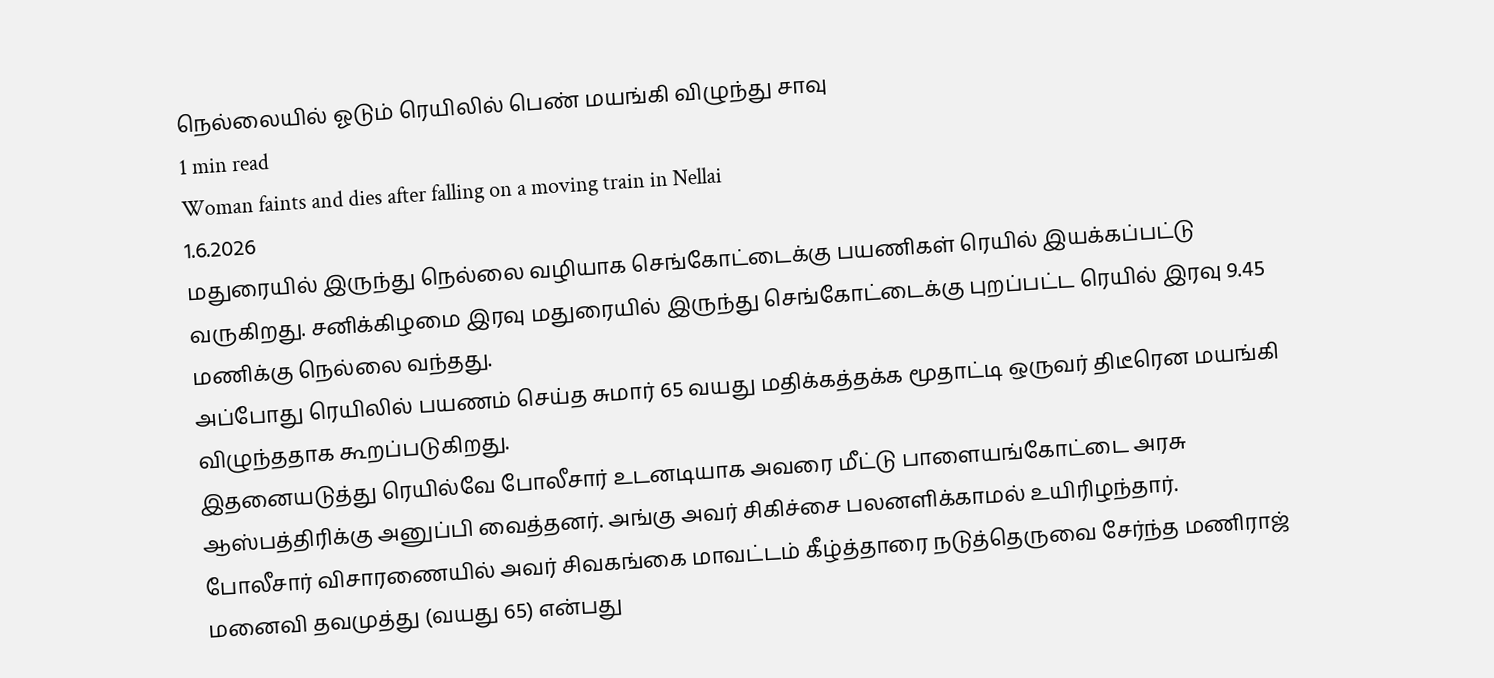நெல்லையில் ஓடும் ரெயிலில் பெண் மயங்கி விழுந்து சாவு
1 min read
Woman faints and dies after falling on a moving train in Nellai
1.6.2026
மதுரையில் இருந்து நெல்லை வழியாக செங்கோட்டைக்கு பயணிகள் ரெயில் இயக்கப்பட்டு வருகிறது. சனிக்கிழமை இரவு மதுரையில் இருந்து செங்கோட்டைக்கு புறப்பட்ட ரெயில் இரவு 9.45 மணிக்கு நெல்லை வந்தது.
அப்போது ரெயிலில் பயணம் செய்த சுமார் 65 வயது மதிக்கத்தக்க மூதாட்டி ஒருவர் திடீரென மயங்கி விழுந்ததாக கூறப்படுகிறது.
இதனையடுத்து ரெயில்வே போலீசார் உடனடியாக அவரை மீட்டு பாளையங்கோட்டை அரசு ஆஸ்பத்திரிக்கு அனுப்பி வைத்தனர். அங்கு அவர் சிகிச்சை பலனளிக்காமல் உயிரிழந்தார்.
போலீசார் விசாரணையில் அவர் சிவகங்கை மாவட்டம் கீழ்த்தாரை நடுத்தெருவை சேர்ந்த மணிராஜ் மனைவி தவமுத்து (வயது 65) என்பது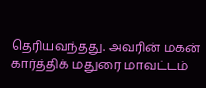தெரியவந்தது. அவரின் மகன் கார்த்திக் மதுரை மாவட்டம்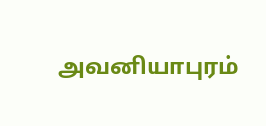அவனியாபுரம்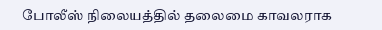போலீஸ் நிலையத்தில் தலைமை காவலராக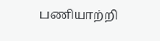பணியாற்றி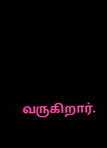வருகிறார்.